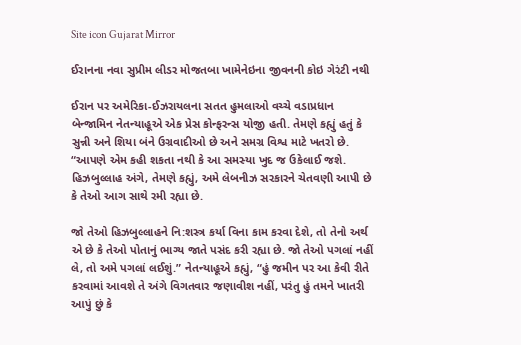Site icon Gujarat Mirror

ઈરાનના નવા સુપ્રીમ લીડર મોજતબા ખામેનેઇના જીવનની કોઇ ગેરંટી નથી

ઈરાન પર અમેરિકા-ઈઝરાયલના સતત હુમલાઓ વચ્ચે વડાપ્રધાન બેન્જામિન નેતન્યાહૂએ એક પ્રેસ કોન્ફરન્સ યોજી હતી. તેમણે કહ્યું હતું કે સુન્ની અને શિયા બંને ઉગ્રવાદીઓ છે અને સમગ્ર વિશ્વ માટે ખતરો છે. “આપણે એમ કહી શકતા નથી કે આ સમસ્યા ખુદ જ ઉકેલાઈ જશે. હિઝબુલ્લાહ અંગે, તેમણે કહ્યું, અમે લેબનીઝ સરકારને ચેતવણી આપી છે કે તેઓ આગ સાથે રમી રહ્યા છે.

જો તેઓ હિઝબુલ્લાહને નિ:શસ્ત્ર કર્યા વિના કામ કરવા દેશે, તો તેનો અર્થ એ છે કે તેઓ પોતાનું ભાગ્ય જાતે પસંદ કરી રહ્યા છે. જો તેઓ પગલાં નહીં લે, તો અમે પગલાં લઈશું.” નેતન્યાહૂએ કહ્યું, “હું જમીન પર આ કેવી રીતે કરવામાં આવશે તે અંગે વિગતવાર જણાવીશ નહીં, પરંતુ હું તમને ખાતરી આપું છું કે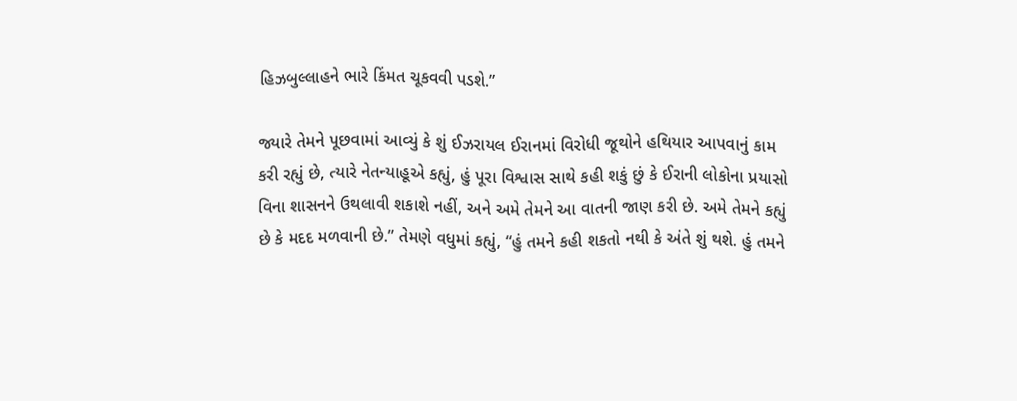હિઝબુલ્લાહને ભારે કિંમત ચૂકવવી પડશે.”

જ્યારે તેમને પૂછવામાં આવ્યું કે શું ઈઝરાયલ ઈરાનમાં વિરોધી જૂથોને હથિયાર આપવાનું કામ કરી રહ્યું છે, ત્યારે નેતન્યાહૂએ કહ્યું, હું પૂરા વિશ્વાસ સાથે કહી શકું છું કે ઈરાની લોકોના પ્રયાસો વિના શાસનને ઉથલાવી શકાશે નહીં, અને અમે તેમને આ વાતની જાણ કરી છે. અમે તેમને કહ્યું છે કે મદદ મળવાની છે.” તેમણે વધુમાં કહ્યું, “હું તમને કહી શકતો નથી કે અંતે શું થશે. હું તમને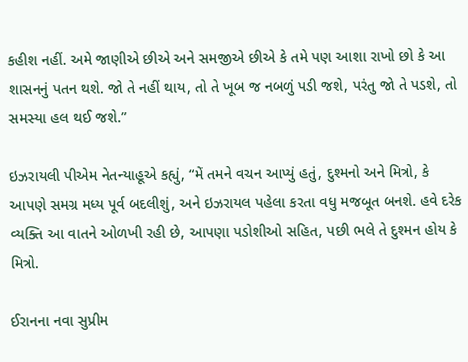કહીશ નહીં. અમે જાણીએ છીએ અને સમજીએ છીએ કે તમે પણ આશા રાખો છો કે આ શાસનનું પતન થશે. જો તે નહીં થાય, તો તે ખૂબ જ નબળું પડી જશે, પરંતુ જો તે પડશે, તો સમસ્યા હલ થઈ જશે.”

ઇઝરાયલી પીએમ નેતન્યાહૂએ કહ્યું, “મેં તમને વચન આપ્યું હતું, દુશ્મનો અને મિત્રો, કે આપણે સમગ્ર મધ્ય પૂર્વ બદલીશું, અને ઇઝરાયલ પહેલા કરતા વધુ મજબૂત બનશે. હવે દરેક વ્યક્તિ આ વાતને ઓળખી રહી છે, આપણા પડોશીઓ સહિત, પછી ભલે તે દુશ્મન હોય કે મિત્રો.

ઈરાનના નવા સુપ્રીમ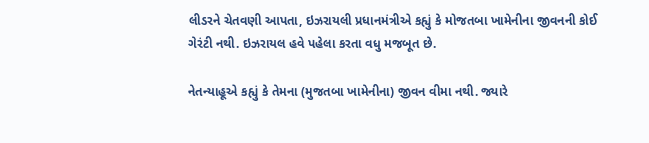લીડરને ચેતવણી આપતા, ઇઝરાયલી પ્રધાનમંત્રીએ કહ્યું કે મોજતબા ખામેનીના જીવનની કોઈ ગેરંટી નથી. ઇઝરાયલ હવે પહેલા કરતા વધુ મજબૂત છે.

નેતન્યાહૂએ કહ્યું કે તેમના (મુજતબા ખામેનીના) જીવન વીમા નથી. જ્યારે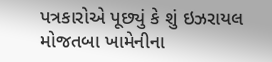પત્રકારોએ પૂછ્યું કે શું ઇઝરાયલ મોજતબા ખામેનીના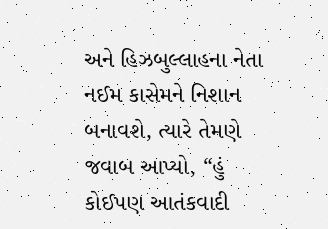અને હિઝબુલ્લાહના નેતા નઈમ કાસેમને નિશાન બનાવશે, ત્યારે તેમણે જવાબ આપ્યો, “હું કોઈપણ આતંકવાદી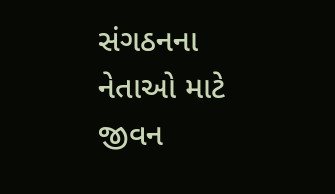સંગઠનના નેતાઓ માટે જીવન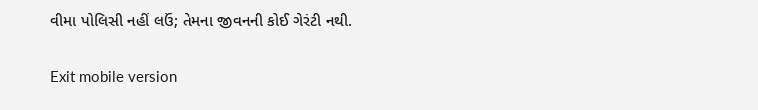વીમા પોલિસી નહીં લઉં; તેમના જીવનની કોઈ ગેરંટી નથી.

Exit mobile version